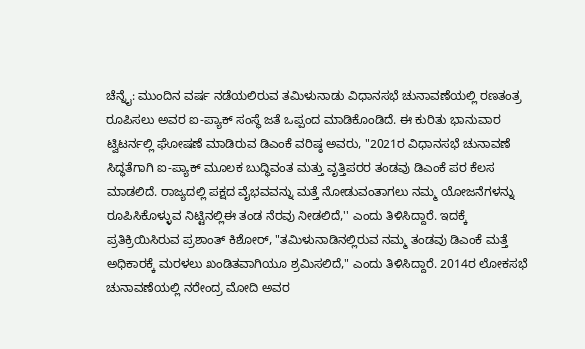ಚೆನ್ನೈ: ಮುಂದಿನ ವರ್ಷ ನಡೆಯಲಿರುವ ತಮಿಳುನಾಡು ವಿಧಾನಸಭೆ ಚುನಾವಣೆಯಲ್ಲಿ ರಣತಂತ್ರ ರೂಪಿಸಲು ಅವರ ಐ-ಪ್ಯಾಕ್ ಸಂಸ್ಥೆ ಜತೆ ಒಪ್ಪಂದ ಮಾಡಿಕೊಂಡಿದೆ. ಈ ಕುರಿತು ಭಾನುವಾರ ಟ್ವಿಟರ್ನಲ್ಲಿ ಘೋಷಣೆ ಮಾಡಿರುವ ಡಿಎಂಕೆ ವರಿಷ್ಠ ಅವರು, "2021ರ ವಿಧಾನಸಭೆ ಚುನಾವಣೆ ಸಿದ್ಧತೆಗಾಗಿ ಐ-ಪ್ಯಾಕ್ ಮೂಲಕ ಬುದ್ಧಿವಂತ ಮತ್ತು ವೃತ್ತಿಪರರ ತಂಡವು ಡಿಎಂಕೆ ಪರ ಕೆಲಸ ಮಾಡಲಿದೆ. ರಾಜ್ಯದಲ್ಲಿ ಪಕ್ಷದ ವೈಭವವನ್ನು ಮತ್ತೆ ನೋಡುವಂತಾಗಲು ನಮ್ಮ ಯೋಜನೆಗಳನ್ನು ರೂಪಿಸಿಕೊಳ್ಳುವ ನಿಟ್ಟಿನಲ್ಲಿಈ ತಂಡ ನೆರವು ನೀಡಲಿದೆ,'' ಎಂದು ತಿಳಿಸಿದ್ದಾರೆ. ಇದಕ್ಕೆ ಪ್ರತಿಕ್ರಿಯಿಸಿರುವ ಪ್ರಶಾಂತ್ ಕಿಶೋರ್, "ತಮಿಳುನಾಡಿನಲ್ಲಿರುವ ನಮ್ಮ ತಂಡವು ಡಿಎಂಕೆ ಮತ್ತೆ ಅಧಿಕಾರಕ್ಕೆ ಮರಳಲು ಖಂಡಿತವಾಗಿಯೂ ಶ್ರಮಿಸಲಿದೆ," ಎಂದು ತಿಳಿಸಿದ್ದಾರೆ. 2014ರ ಲೋಕಸಭೆ ಚುನಾವಣೆಯಲ್ಲಿ ನರೇಂದ್ರ ಮೋದಿ ಅವರ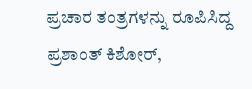ಪ್ರಚಾರ ತಂತ್ರಗಳನ್ನು ರೂಪಿಸಿದ್ದ ಪ್ರಶಾಂತ್ ಕಿಶೋರ್,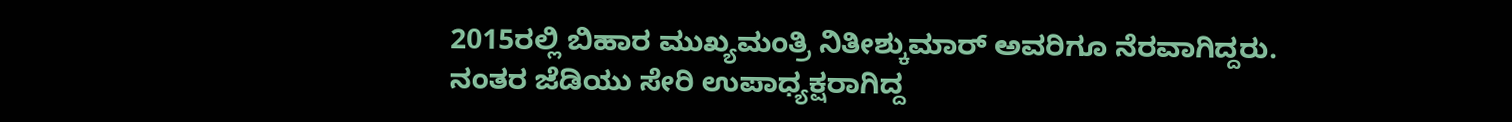2015ರಲ್ಲಿ ಬಿಹಾರ ಮುಖ್ಯಮಂತ್ರಿ ನಿತೀಶ್ಕುಮಾರ್ ಅವರಿಗೂ ನೆರವಾಗಿದ್ದರು. ನಂತರ ಜೆಡಿಯು ಸೇರಿ ಉಪಾಧ್ಯಕ್ಷರಾಗಿದ್ದ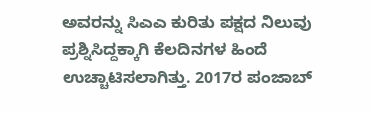ಅವರನ್ನು ಸಿಎಎ ಕುರಿತು ಪಕ್ಷದ ನಿಲುವು ಪ್ರಶ್ನಿಸಿದ್ದಕ್ಕಾಗಿ ಕೆಲದಿನಗಳ ಹಿಂದೆ ಉಚ್ಚಾಟಿಸಲಾಗಿತ್ತು. 2017ರ ಪಂಜಾಬ್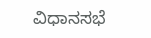ವಿಧಾನಸಭೆ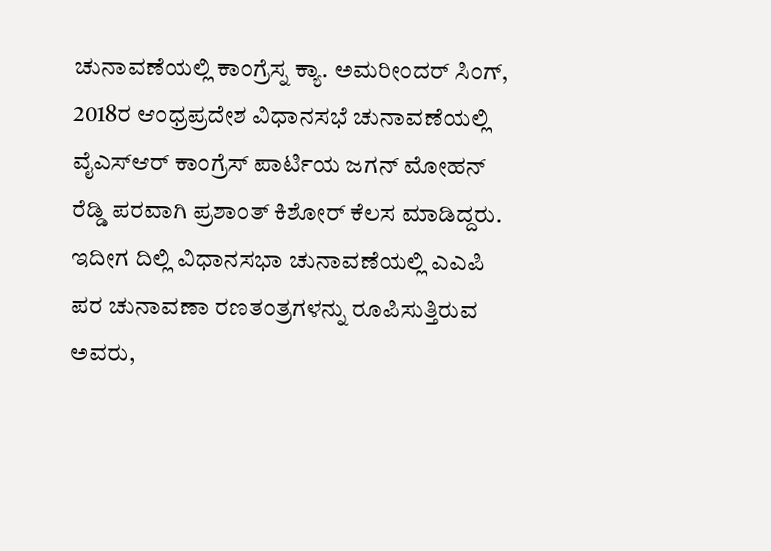ಚುನಾವಣೆಯಲ್ಲಿ ಕಾಂಗ್ರೆಸ್ನ ಕ್ಯಾ. ಅಮರೀಂದರ್ ಸಿಂಗ್, 2018ರ ಆಂಧ್ರಪ್ರದೇಶ ವಿಧಾನಸಭೆ ಚುನಾವಣೆಯಲ್ಲಿ ವೈಎಸ್ಆರ್ ಕಾಂಗ್ರೆಸ್ ಪಾರ್ಟಿಯ ಜಗನ್ ಮೋಹನ್ ರೆಡ್ಡಿ ಪರವಾಗಿ ಪ್ರಶಾಂತ್ ಕಿಶೋರ್ ಕೆಲಸ ಮಾಡಿದ್ದರು. ಇದೀಗ ದಿಲ್ಲಿ ವಿಧಾನಸಭಾ ಚುನಾವಣೆಯಲ್ಲಿ ಎಎಪಿ ಪರ ಚುನಾವಣಾ ರಣತಂತ್ರಗಳನ್ನು ರೂಪಿಸುತ್ತಿರುವ ಅವರು,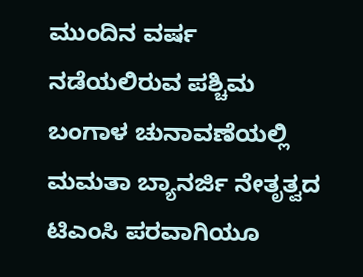ಮುಂದಿನ ವರ್ಷ ನಡೆಯಲಿರುವ ಪಶ್ಚಿಮ ಬಂಗಾಳ ಚುನಾವಣೆಯಲ್ಲಿ ಮಮತಾ ಬ್ಯಾನರ್ಜಿ ನೇತೃತ್ವದ ಟಿಎಂಸಿ ಪರವಾಗಿಯೂ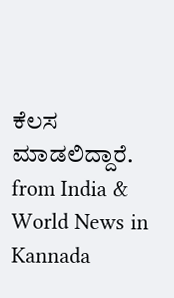ಕೆಲಸ ಮಾಡಲಿದ್ದಾರೆ.
from India & World News in Kannada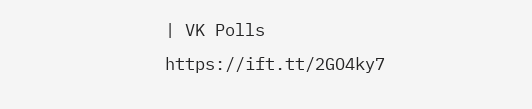| VK Polls https://ift.tt/2GO4ky7